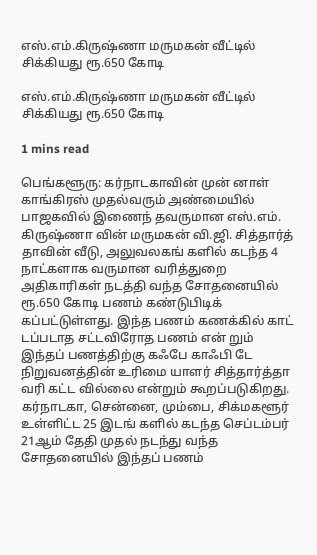எஸ்.எம்.கிருஷ்ணா மருமகன் வீட்டில் சிக்கியது ரூ.650 கோடி

எஸ்.எம்.கிருஷ்ணா மருமகன் வீட்டில் சிக்கியது ரூ.650 கோடி

1 mins read

பெங்களூரு: கர்நாடகாவின் முன் னாள் காங்கிரஸ் முதல்வரும் அண்மையில் பாஜகவில் இணைந் தவருமான எஸ்.எம். கிருஷ்ணா வின் மருமகன் வி.ஜி. சித்தார்த் தாவின் வீடு, அலுவலகங் களில் கடந்த 4 நாட்களாக வருமான வரித்துறை அதிகாரிகள் நடத்தி வந்த சோதனையில் ரூ.650 கோடி பணம் கண்டுபிடிக் கப்பட்டுள்ளது. இந்த பணம் கணக்கில் காட் டப்படாத சட்டவிரோத பணம் என் றும் இந்தப் பணத்திற்கு கஃபே காஃபி டே நிறுவனத்தின் உரிமை யாளர் சித்தார்த்தா வரி கட்ட வில்லை என்றும் கூறப்படுகிறது. கர்நாடகா, சென்னை, மும்பை, சிக்மகளூர் உள்ளிட்ட 25 இடங் களில் கடந்த செப்டம்பர் 21ஆம் தேதி முதல் நடந்து வந்த சோதனையில் இந்தப் பணம்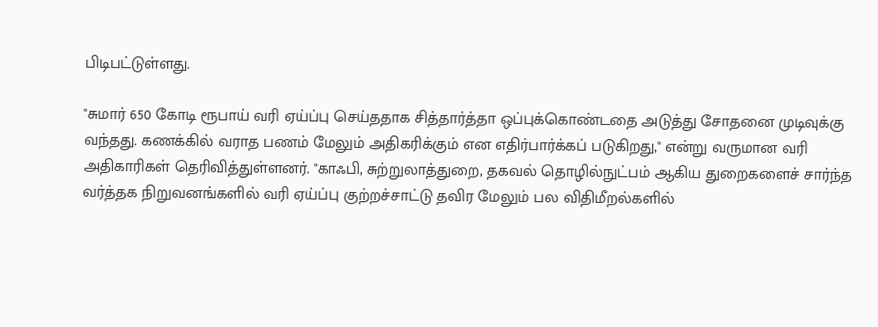பிடிபட்டுள்ளது.

"சுமார் 650 கோடி ரூபாய் வரி ஏய்ப்பு செய்ததாக சித்தார்த்தா ஒப்புக்கொண்டதை அடுத்து சோதனை முடிவுக்கு வந்தது. கணக்கில் வராத பணம் மேலும் அதிகரிக்கும் என எதிர்பார்க்கப் படுகிறது," என்று வருமான வரி அதிகாரிகள் தெரிவித்துள்ளனர். "காஃபி, சுற்றுலாத்துறை, தகவல் தொழில்நுட்பம் ஆகிய துறைகளைச் சார்ந்த வர்த்தக நிறுவனங்களில் வரி ஏய்ப்பு குற்றச்சாட்டு தவிர மேலும் பல விதிமீறல்களில்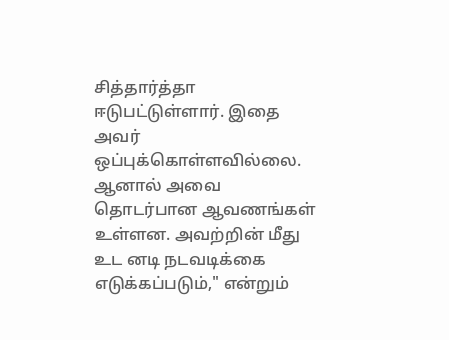சித்தார்த்தா ஈடுபட்டுள்ளார். இதை அவர் ஒப்புக்கொள்ளவில்லை. ஆனால் அவை தொடர்பான ஆவணங்கள் உள்ளன. அவற்றின் மீது உட னடி நடவடிக்கை எடுக்கப்படும்," என்றும்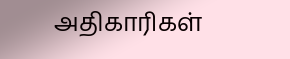அதிகாரிகள்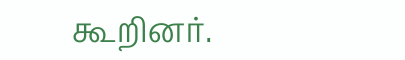கூறினர்.